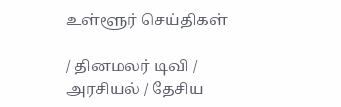உள்ளூர் செய்திகள்

/ தினமலர் டிவி / அரசியல் / தேசிய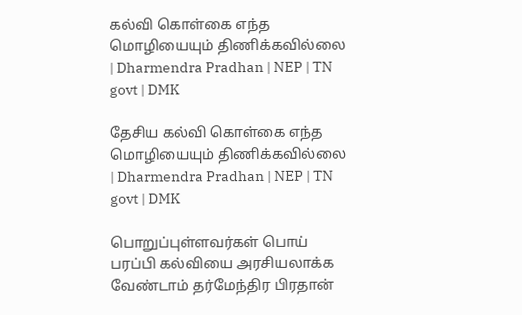கல்வி கொள்கை எந்த மொழியையும் திணிக்கவில்லை | Dharmendra Pradhan | NEP | TN govt | DMK

தேசிய கல்வி கொள்கை எந்த மொழியையும் திணிக்கவில்லை | Dharmendra Pradhan | NEP | TN govt | DMK

பொறுப்புள்ளவர்கள் பொய் பரப்பி கல்வியை அரசியலாக்க வேண்டாம் தர்மேந்திர பிரதான்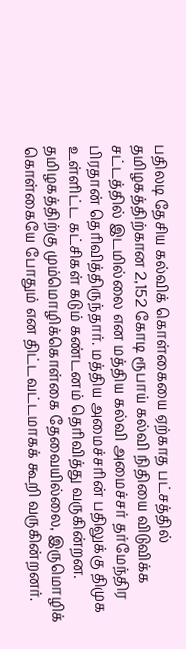பதிலடி தேசிய கல்விக் கொள்கையை ஏற்காத பட்சத்தில் தமிழகத்திற்கான 2,152 கோடி ரூபாய் கல்வி நிதியை விடுவிக்க சட்டத்தில் இடமில்லை என மத்திய கல்வி அமைச்சர் தர்மேந்திர பிரதான் தெரிவித்திருந்தார். மத்திய அமைச்சரின் பதிலுக்கு திமுக உள்ளிட்ட கட்சிகள் கடும் கண்டனம் தெரிவித்து வருகின்றன. தமிழகத்திற்கு மும்மொழிக்கொள்கை தேவையில்லை, இருமொழிக் கொள்கையே போதும் என திட்டவட்டமாகக் கூறி வருகின்றனர்.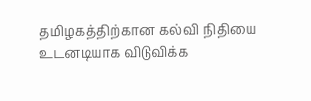தமிழகத்திற்கான கல்வி நிதியை உடனடியாக விடுவிக்க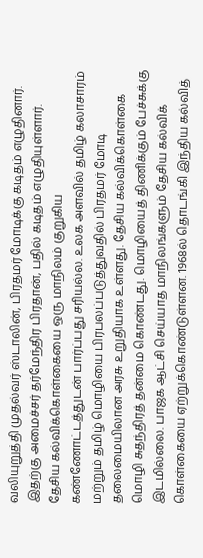வலியுறுத்தி முதல்வர் ஸ்டாலின், பிரதமர் மோடிக்கு கடிதம் எழுதினார். இதற்கு அமைச்சர் தர்மேந்திர பிரதான், பதில் கடிதம் எழுதியுள்ளார். தேசிய கல்விக்கொள்கையை ஒரு மாநிலம் குறுகிய கண்ணோட்டத்துடன் பார்ப்பது சரியல்ல. உலக அளவில் தமிழ் கலாசாரம் மற்றும் தமிழ் மொழியை பிரபலப்படுத்துவதில் பிரதமர் மோடி தலைமையிலான அரசு உறுதியாக உள்ளது. தேசிய கல்விக்கொள்கை மொழி சுதந்திரத் தன்மை கொண்டது. மொழியைத் திணிக்கும் பேச்சுக்கு இடமில்லை. பாஜக ஆட்சி செய்யாத மாநிலங்களும் தேசிய கல்விக் கொள்கையை ஏற்றுக்கொண்டுள்ளன. 1968ல் தொடங்கி இந்திய கல்வித்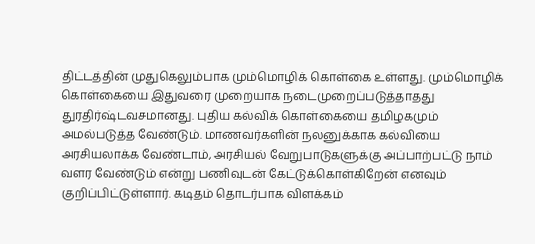திட்டத்தின் முதுகெலும்பாக மும்மொழிக் கொள்கை உள்ளது. மும்மொழிக் கொள்கையை இதுவரை முறையாக நடைமுறைப்படுத்தாதது துரதிர்ஷ்டவசமானது. புதிய கல்விக் கொள்கையை தமிழகமும் அமல்படுத்த வேண்டும். மாணவர்களின் நலனுக்காக கல்வியை அரசியலாக்க வேண்டாம், அரசியல் வேறுபாடுகளுக்கு அப்பாற்பட்டு நாம் வளர வேண்டும் என்று பணிவுடன் கேட்டுக்கொள்கிறேன் எனவும் குறிப்பிட்டுள்ளார். கடிதம் தொடர்பாக விளக்கம்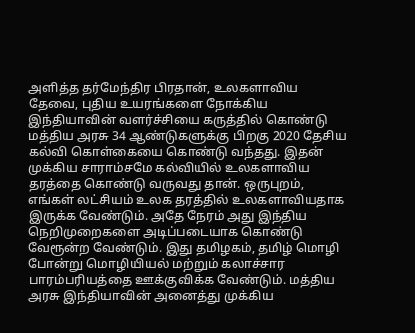அளித்த தர்மேந்திர பிரதான், உலகளாவிய தேவை, புதிய உயரங்களை நோக்கிய இந்தியாவின் வளர்ச்சியை கருத்தில் கொண்டு மத்திய அரசு 34 ஆண்டுகளுக்கு பிறகு 2020 தேசிய கல்வி கொள்கையை கொண்டு வந்தது. இதன் முக்கிய சாராம்சமே கல்வியில் உலகளாவிய தரத்தை கொண்டு வருவது தான். ஒருபுறம், எங்கள் லட்சியம் உலக தரத்தில் உலகளாவியதாக இருக்க வேண்டும். அதே நேரம் அது இந்திய நெறிமுறைகளை அடிப்படையாக கொண்டு வேரூன்ற வேண்டும். இது தமிழகம், தமிழ் மொழி போன்று மொழியியல் மற்றும் கலாச்சார பாரம்பரியத்தை ஊக்குவிக்க வேண்டும். மத்திய அரசு இந்தியாவின் அனைத்து முக்கிய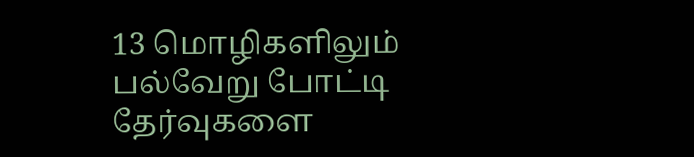13 மொழிகளிலும் பல்வேறு போட்டி தேர்வுகளை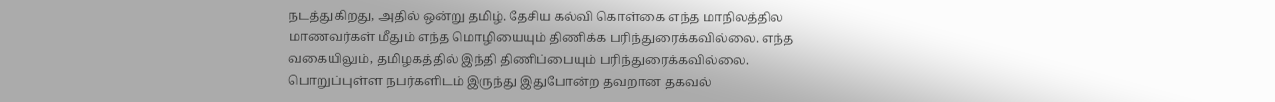நடத்துகிறது, அதில் ஒன்று தமிழ். தேசிய கல்வி கொள்கை எந்த மாநிலத்தில மாணவர்கள் மீதும் எந்த மொழியையும் திணிக்க பரிந்துரைக்கவில்லை. எந்த வகையிலும், தமிழகத்தில் இந்தி திணிப்பையும் பரிந்துரைக்கவில்லை. பொறுப்புள்ள நபர்களிடம் இருந்து இதுபோன்ற தவறான தகவல்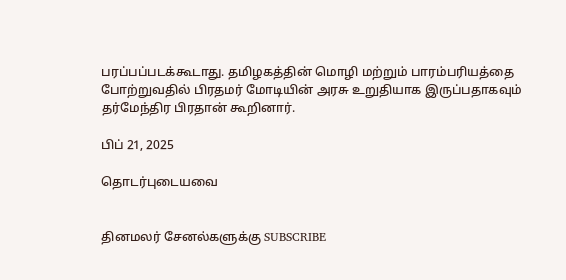பரப்பப்படக்கூடாது. தமிழகத்தின் மொழி மற்றும் பாரம்பரியத்தை போற்றுவதில் பிரதமர் மோடியின் அரசு உறுதியாக இருப்பதாகவும் தர்மேந்திர பிரதான் கூறினார்.

பிப் 21, 2025

தொடர்புடையவை


தினமலர் சேனல்களுக்கு SUBSCRIBE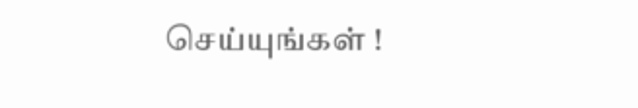செய்யுங்கள் !